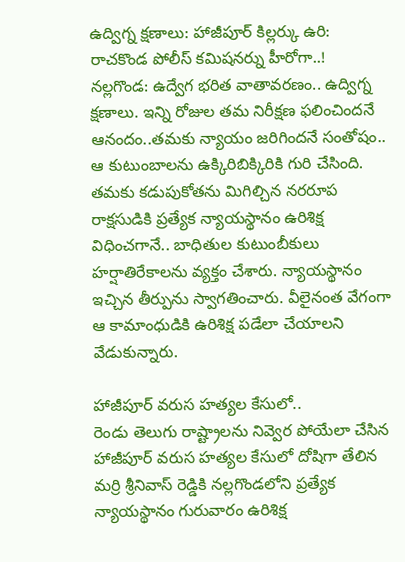ఉద్విగ్న క్షణాలు: హాజీపూర్ కిల్లర్కు ఉరి: రాచకొండ పోలీస్ కమిషనర్ను హీరోగా..!
నల్లగొండ: ఉద్వేగ భరిత వాతావరణం.. ఉద్విగ్న క్షణాలు. ఇన్ని రోజుల తమ నిరీక్షణ ఫలించిందనే ఆనందం..తమకు న్యాయం జరిగిందనే సంతోషం.. ఆ కుటుంబాలను ఉక్కిరిబిక్కిరికి గురి చేసింది. తమకు కడుపుకోతను మిగిల్చిన నరరూప రాక్షసుడికి ప్రత్యేక న్యాయస్థానం ఉరిశిక్ష విధించగానే.. బాధితుల కుటుంబీకులు హర్షాతిరేకాలను వ్యక్తం చేశారు. న్యాయస్థానం ఇచ్చిన తీర్పును స్వాగతించారు. వీలైనంత వేగంగా ఆ కామాంధుడికి ఉరిశిక్ష పడేలా చేయాలని వేడుకున్నారు.

హాజీపూర్ వరుస హత్యల కేసులో..
రెండు తెలుగు రాష్ట్రాలను నివ్వెర పోయేలా చేసిన హాజీపూర్ వరుస హత్యల కేసులో దోషిగా తేలిన మర్రి శ్రీనివాస్ రెడ్డికి నల్లగొండలోని ప్రత్యేక న్యాయస్థానం గురువారం ఉరిశిక్ష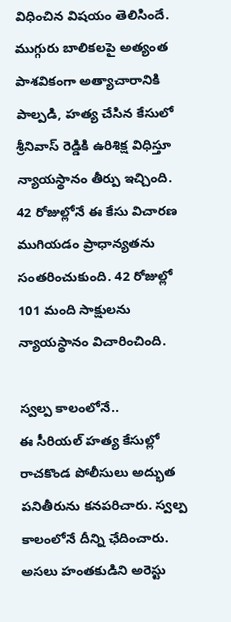విధించిన విషయం తెలిసిందే. ముగ్గురు బాలికలపై అత్యంత పాశవికంగా అత్యాచారానికి పాల్పడి, హత్య చేసిన కేసులో శ్రీనివాస్ రెడ్డికి ఉరిశిక్ష విధిస్తూ న్యాయస్థానం తీర్పు ఇచ్చింది. 42 రోజుల్లోనే ఈ కేసు విచారణ ముగియడం ప్రాధాన్యతను సంతరించుకుంది. 42 రోజుల్లో 101 మంది సాక్షులను న్యాయస్థానం విచారించింది.

స్వల్ప కాలంలోనే..
ఈ సీరియల్ హత్య కేసుల్లో రాచకొండ పోలీసులు అద్భుత పనితీరును కనపరిచారు. స్వల్ప కాలంలోనే దీన్ని ఛేదించారు. అసలు హంతకుడిని అరెస్టు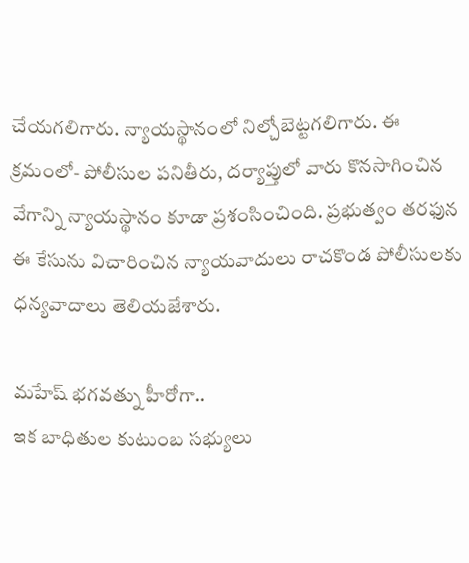చేయగలిగారు. న్యాయస్థానంలో నిల్చోబెట్టగలిగారు. ఈ క్రమంలో- పోలీసుల పనితీరు, దర్యాప్తులో వారు కొనసాగించిన వేగాన్ని న్యాయస్థానం కూడా ప్రశంసించింది. ప్రభుత్వం తరఫున ఈ కేసును విచారించిన న్యాయవాదులు రాచకొండ పోలీసులకు ధన్యవాదాలు తెలియజేశారు.

మహేష్ భగవత్ను హీరోగా..
ఇక బాధితుల కుటుంబ సభ్యులు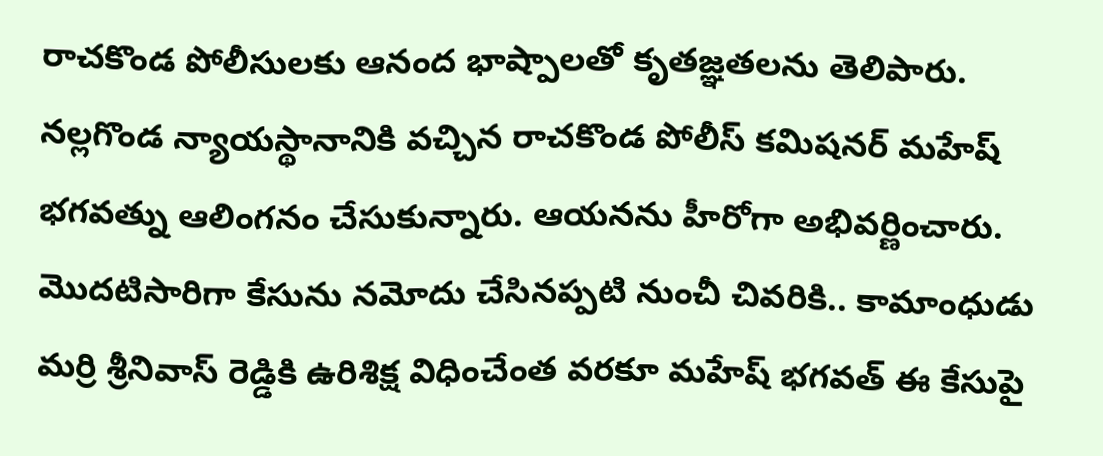రాచకొండ పోలీసులకు ఆనంద భాష్పాలతో కృతజ్ఞతలను తెలిపారు. నల్లగొండ న్యాయస్థానానికి వచ్చిన రాచకొండ పోలీస్ కమిషనర్ మహేష్ భగవత్ను ఆలింగనం చేసుకున్నారు. ఆయనను హీరోగా అభివర్ణించారు. మొదటిసారిగా కేసును నమోదు చేసినప్పటి నుంచీ చివరికి.. కామాంధుడు మర్రి శ్రీనివాస్ రెడ్డికి ఉరిశిక్ష విధించేంత వరకూ మహేష్ భగవత్ ఈ కేసుపై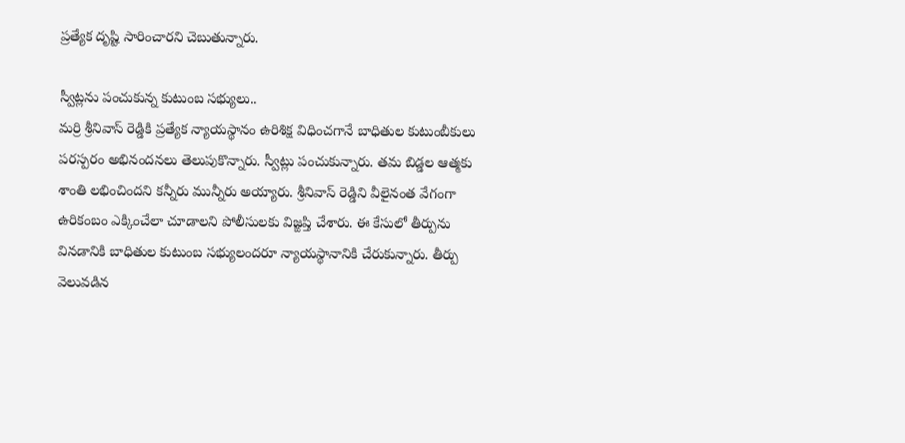ప్రత్యేక దృష్టి సారించారని చెబుతున్నారు.

స్వీట్లను పంచుకున్న కుటుంబ సభ్యులు..
మర్రి శ్రీనివాస్ రెడ్డికి ప్రత్యేక న్యాయస్థానం ఉరిశిక్ష విధించగానే బాధితుల కుటుంబీకులు పరస్పరం అభినందనలు తెలుపుకొన్నారు. స్వీట్లు పంచుకున్నారు. తమ బిడ్డల ఆత్మకు శాంతి లభించిందని కన్నీరు మున్నీరు అయ్యారు. శ్రీనివాస్ రెడ్డిని వీలైనంత వేగంగా ఉరికంబం ఎక్కించేలా చూడాలని పోలీసులకు విజ్ఙప్తి చేశారు. ఈ కేసులో తీర్పును వినడానికి బాధితుల కుటుంబ సభ్యులందరూ న్యాయస్థానానికి చేరుకున్నారు. తీర్పు వెలువడిన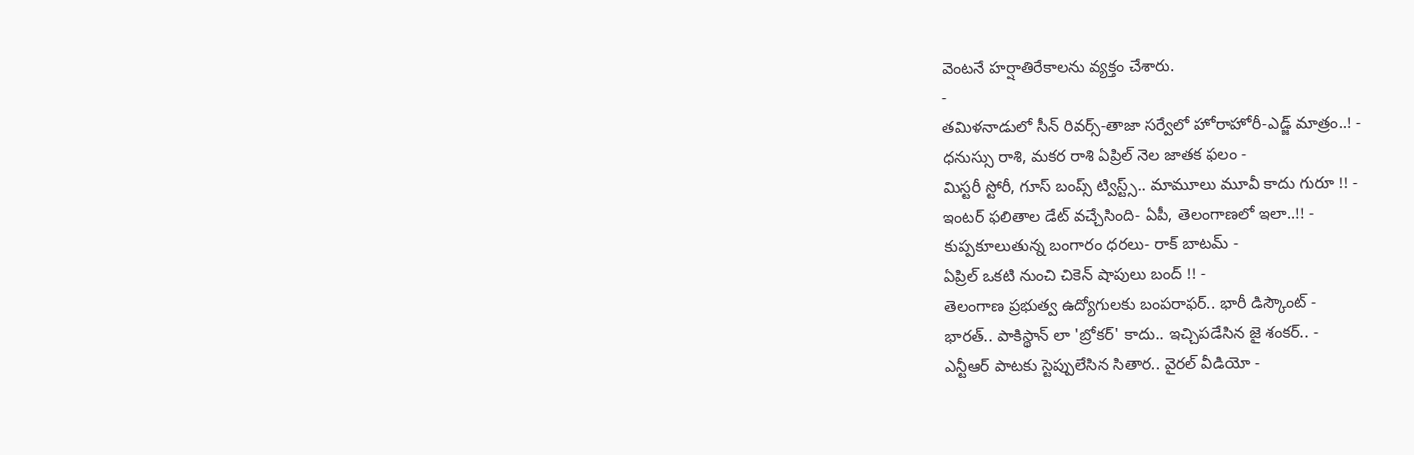వెంటనే హర్షాతిరేకాలను వ్యక్తం చేశారు.
-
తమిళనాడులో సీన్ రివర్స్-తాజా సర్వేలో హోరాహోరీ-ఎడ్జ్ మాత్రం..! -
ధనుస్సు రాశి, మకర రాశి ఏప్రిల్ నెల జాతక ఫలం -
మిస్టరీ స్టోరీ, గూస్ బంప్స్ ట్విస్ట్స్.. మామూలు మూవీ కాదు గురూ !! -
ఇంటర్ ఫలితాల డేట్ వచ్చేసింది- ఏపీ, తెలంగాణలో ఇలా..!! -
కుప్పకూలుతున్న బంగారం ధరలు- రాక్ బాటమ్ -
ఏప్రిల్ ఒకటి నుంచి చికెన్ షాపులు బంద్ !! -
తెలంగాణ ప్రభుత్వ ఉద్యోగులకు బంపరాఫర్.. భారీ డిస్కౌంట్ -
భారత్.. పాకిస్థాన్ లా 'బ్రోకర్' కాదు.. ఇచ్చిపడేసిన జై శంకర్.. -
ఎన్టీఆర్ పాటకు స్టెప్పులేసిన సితార.. వైరల్ వీడియో -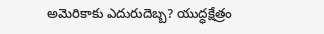అమెరికాకు ఎదురుదెబ్బ? యుద్ధక్షేత్రం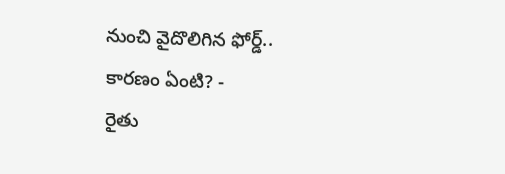నుంచి వైదొలిగిన ఫోర్డ్.. కారణం ఏంటి? -
రైతు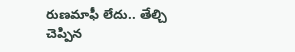రుణమాఫీ లేదు.. తేల్చి చెప్పిన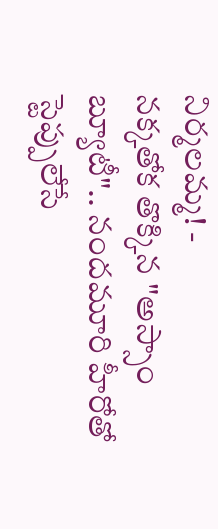నిర్మలమ్మ! -
నక్కతోక తొక్కిన "అస్సాం బ్యూటీ".. నందమూరి హీరోతో స్టెప్పులేసే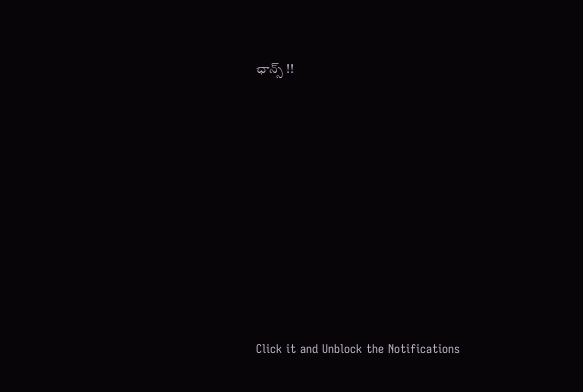ఛాన్స్ !!












Click it and Unblock the Notifications